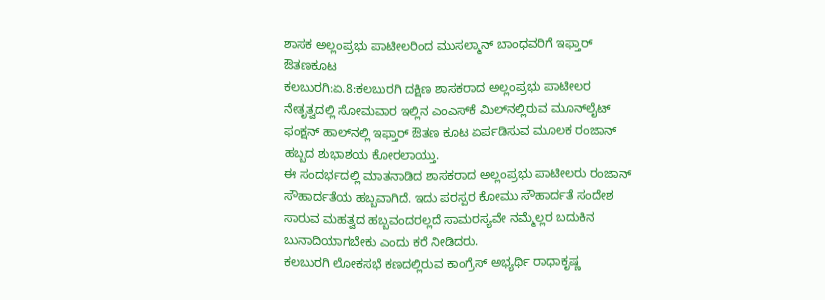ಶಾಸಕ ಅಲ್ಲಂಪ್ರಭು ಪಾಟೀಲರಿಂದ ಮುಸಲ್ಮಾನ್‌ ಬಾಂಧವರಿಗೆ ಇಫ್ತಾರ್‌ ಔತಣಕೂಟ
ಕಲಬುರಗಿ:ಏ.8:ಕಲಬುರಗಿ ದಕ್ಷಿಣ ಶಾಸಕರಾದ ಅಲ್ಲಂಪ್ರಭು ಪಾಟೀಲರ ನೇತೃತ್ವದಲ್ಲಿ ಸೋಮವಾರ ಇಲ್ಲಿನ ಎಂಎಸ್‌ಕೆ ಮಿಲ್‌ನಲ್ಲಿರುವ ಮೂನ್‌ಲೈಟ್‌ ಫಂಕ್ಷನ್‌ ಹಾಲ್‌ನಲ್ಲಿ ಇಫ್ತಾರ್‌ ಔತಣ ಕೂಟ ಏರ್ಪಡಿಸುವ ಮೂಲಕ ರಂಜಾನ್‌ ಹಬ್ಬದ ಶುಭಾಶಯ ಕೋರಲಾಯ್ತು.
ಈ ಸಂದರ್ಭದಲ್ಲಿ ಮಾತನಾಡಿದ ಶಾಸಕರಾದ ಅಲ್ಲಂಪ್ರಭು ಪಾಟೀಲರು ರಂಜಾನ್‌ ಸೌಹಾರ್ದತೆಯ ಹಬ್ಬವಾಗಿದೆ. ಇದು ಪರಸ್ಪರ ಕೋಮು ಸೌಹಾರ್ದತೆ ಸಂದೇಶ ಸಾರುವ ಮಹತ್ವದ ಹಬ್ಬವಂದರಲ್ಲದೆ ಸಾಮರಸ್ಯವೇ ನಮ್ಮೆಲ್ಲರ ಬದುಕಿನ ಬುನಾದಿಯಾಗಬೇಕು ಎಂದು ಕರೆ ನೀಡಿದರು.
ಕಲಬುರಗಿ ಲೋಕಸಭೆ ಕಣದಲ್ಲಿರುವ ಕಾಂಗ್ರೆಸ್‌ ಅಭ್ಯರ್ಥಿ ರಾಧಾಕೃಷ್ಣ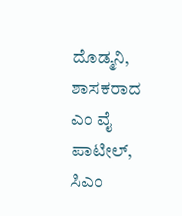ದೊಡ್ಮನಿ, ಶಾಸಕರಾದ ಎಂ ವೈ ಪಾಟೀಲ್‌, ಸಿಎಂ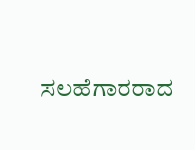ಸಲಹೆಗಾರರಾದ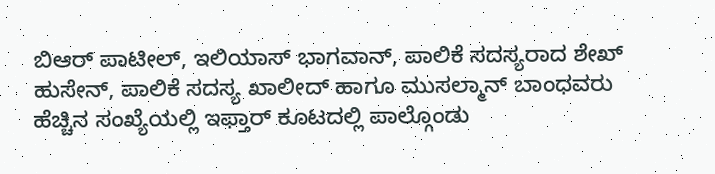ಬಿಆರ್‌ ಪಾಟೀಲ್‌, ಇಲಿಯಾಸ್‌ ಭಾಗವಾನ್‌, ಪಾಲಿಕೆ ಸದಸ್ಯರಾದ ಶೇಖ್‌ ಹುಸೇನ್‌, ಪಾಲಿಕೆ ಸದಸ್ಯ ಖಾಲೀದ್‌ ಹಾಗೂ ಮುಸಲ್ಮಾನ್‌ ಬಾಂಧವರು ಹೆಚ್ಚಿನ ಸಂಖ್ಯೆಯಲ್ಲಿ ಇಫ್ತಾರ್‌ ಕೂಟದಲ್ಲಿ ಪಾಲ್ಗೊಂಡು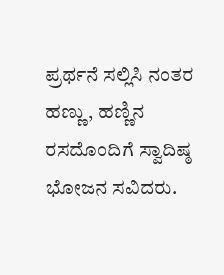ಪ್ರರ್ಥನೆ ಸಲ್ಲಿಸಿ ನಂತರ ಹಣ್ಣು, ಹಣ್ಣಿನ ರಸದೊಂದಿಗೆ ಸ್ವಾದಿಷ್ಠ ಭೋಜನ ಸವಿದರು.